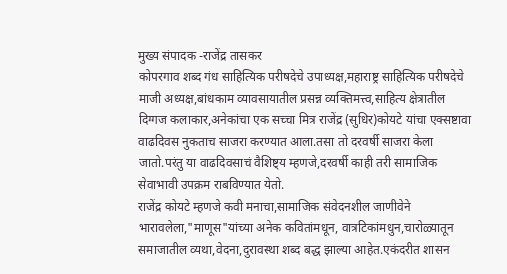मुख्य संपादक -राजेंद्र तासकर
कोपरगाव शब्द गंध साहित्यिक परीषदेचे उपाध्यक्ष,महाराष्ट्र साहित्यिक परीषदेचे माजी अध्यक्ष,बांधकाम व्यावसायातील प्रसन्न व्यक्तिमत्त्व,साहित्य क्षेत्रातील दिग्गज कलाकार,अनेकांचा एक सच्चा मित्र राजेंद्र (सुधिर)कोयटे यांचा एक्सष्टावा वाढदिवस नुकताच साजरा करण्यात आला.तसा तो दरवर्षी साजरा केला जातो.परंतु या वाढदिवसाचं वैशिष्ट्य म्हणजे,दरवर्षी काही तरी सामाजिक सेवाभावी उपक्रम राबविण्यात येतो.
राजेंद्र कोयटे म्हणजे कवी मनाचा,सामाजिक संवेदनशील जाणीवेने भारावलेला,"माणूस"यांच्या अनेक कवितांमधून, वात्रटिकांमधुन,चारोळ्यातून समाजातील व्यथा,वेदना,दुरावस्था शब्द बद्ध झाल्या आहेत.एकंदरीत शासन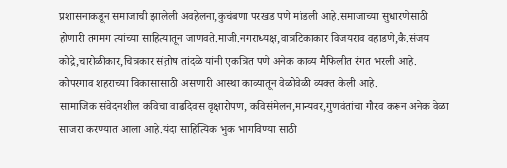प्रशासनाकडून समाजाची झालेली अवहेलना,कुचंबणा परखड पणे मांडली आहे.समाजाच्या सुधारणेसाठी होणारी तगमग त्यांच्या साहित्यातून जाणवते.माजी.नगराध्यक्ष,वात्रटिकाकार विजयराव वहाडणे,कै.संजय कोद्रे,चारोळीकार,चित्रकार संत़ोष तांदळे यांनी एकत्रित पणे अनेक काव्य मैफिलीत रंगत भरली आहे. कोपरगाव शहराच्या विकासासाठी असणारी आस्था काव्यातून वेळोवेळी व्यक्त केली आहे.
सामाजिक संवेदनशील कविचा वाढदिवस वृक्षारोपण, कविसंमेलन,मान्यवर,गुणवंतांचा गौरव करून अनेक वेळा साजरा करण्यात आला आहे.यंदा साहित्यिक भुक भागविण्या साठी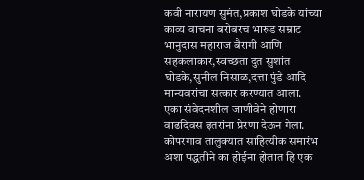कवी नारायण सुमंत,प्रकाश घोडके यांच्या काव्य वाचना बरोबरच भारुड सम्राट भानुदास महाराज बैरागी आणि सहकलाकार,स्वच्छता दुत सुशांत घोडके,सुनील निसाळ,दत्ता पुंडे आदि मान्यवरांचा सत्कार करण्यात आला.
एका संवेदनशील जाणीवेने होणारा वाढदिवस इतरांना प्रेरणा देऊन गेला.
कोपरगाव तालुक्यात साहित्यीक समारंभ अशा पद्धतीने का होईना होतात हि एक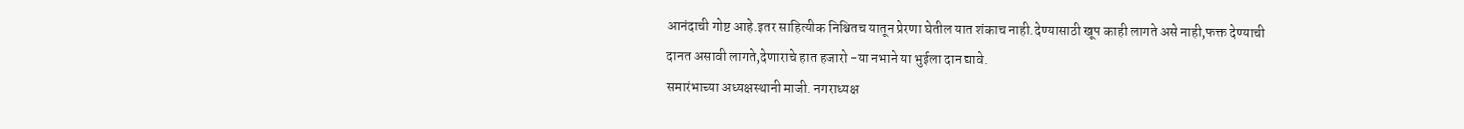आनंदाची गोष्ट आहे.इतर साहित्यीक निश्चितच यातून प्रेरणा घेतील यात शंकाच नाही.देण्यासाठी खूप काही लागते असे नाही,फक्त देण्याची दानत असावी लागते,देणाराचे हात हजारो -या नभाने या भुईला दान द्यावे.
समारंभाच्या अध्यक्षस्थानी माजी. नगराध्यक्ष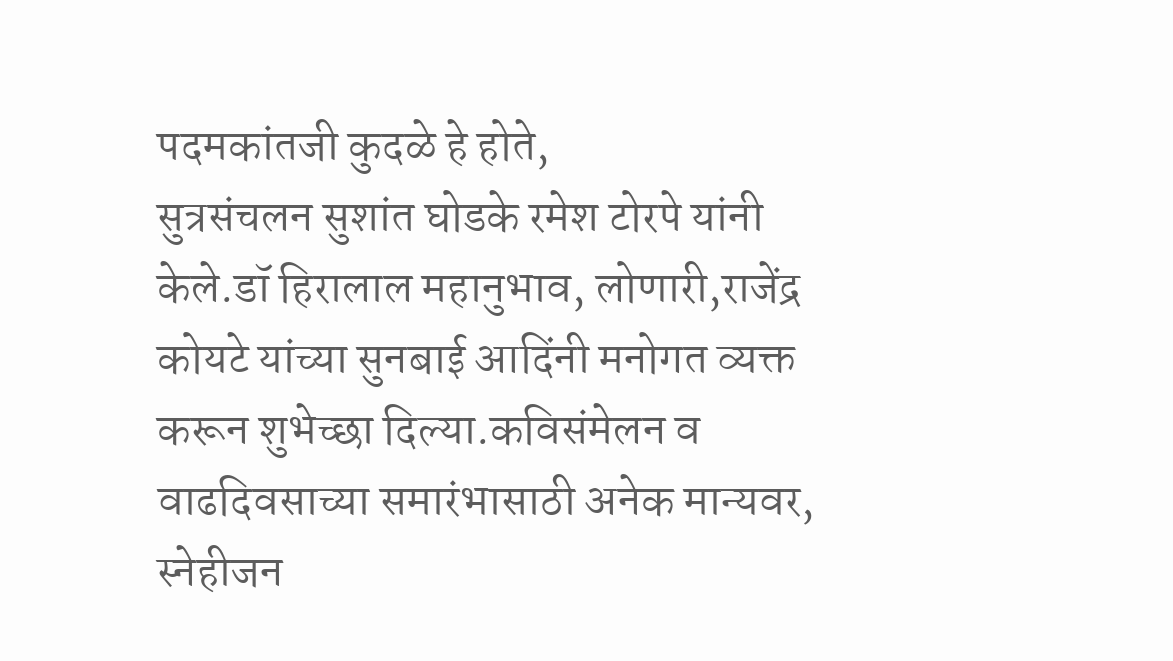पदमकांतजी कुदळे हे होते,
सुत्रसंचलन सुशांत घोडके रमेश टोरपे यांनी केले.डॉ हिरालाल महानुभाव, लोणारी,राजेंद्र कोयटे यांच्या सुनबाई आदिंनी मनोगत व्यक्त करून शुभेच्छा दिल्या.कविसंमेलन व वाढदिवसाच्या समारंभासाठी अनेक मान्यवर, स्नेहीजन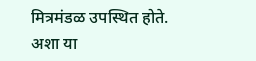मित्रमंडळ उपस्थित होते.
अशा या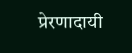प्रेरणादायी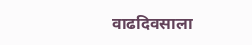वाढदिवसाला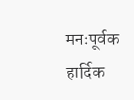मनःपूर्वक हार्दिक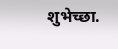शुभेच्छा.